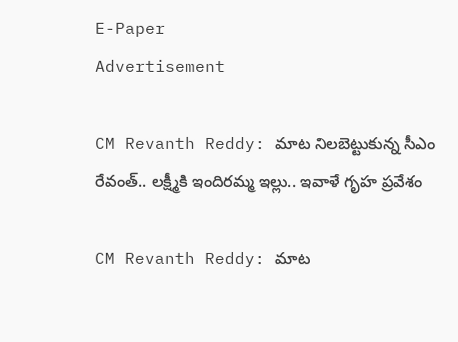E-Paper
Advertisement

CM Revanth Reddy: మాట నిలబెట్టుకున్న సీఎం రేవంత్.. లక్ష్మీకి ఇందిరమ్మ ఇల్లు.. ఇవాళే గృహ ప్రవేశం

CM Revanth Reddy: మాట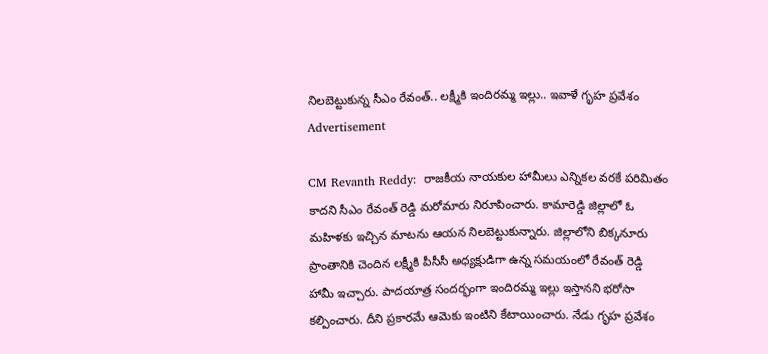నిలబెట్టుకున్న సీఎం రేవంత్.. లక్ష్మీకి ఇందిరమ్మ ఇల్లు.. ఇవాళే గృహ ప్రవేశం
Advertisement

CM Revanth Reddy:  రాజకీయ నాయకుల హామీలు ఎన్నికల వరకే పరిమితం కాదని సీఎం రేవంత్ రెడ్డి మరోమారు నిరూపించారు. కామారెడ్డి జిల్లాలో ఓ మహిళకు ఇచ్చిన మాటను ఆయన నిలబెట్టుకున్నారు. జిల్లాలోని బిక్కనూరు ప్రాంతానికి చెందిన లక్ష్మీకి పీసీసీ అధ్యక్షుడిగా ఉన్న సమయంలో రేవంత్ రెడ్డి హామీ ఇచ్చారు. పాదయాత్ర సందర్భంగా ఇందిరమ్మ ఇల్లు ఇస్తానని భరోసా కల్పించారు. దీని ప్రకారమే ఆమెకు ఇంటిని కేటాయించారు. నేడు గృహ ప్రవేశం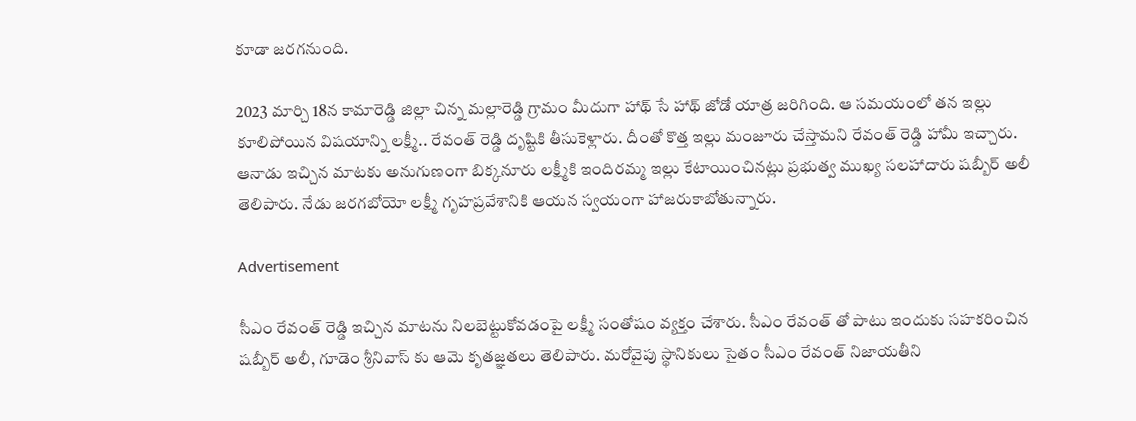కూడా జరగనుంది.

2023 మార్చి 18న కామారెడ్డి జిల్లా చిన్న మల్లారెడ్డి గ్రామం మీదుగా హాథ్ సే హాథ్ జోడో యాత్ర జరిగింది. ఆ సమయంలో తన ఇల్లు కూలిపోయిన విషయాన్ని లక్ష్మీ.. రేవంత్ రెడ్డి దృష్టికి తీసుకెళ్లారు. దీంతో కొత్త ఇల్లు మంజూరు చేస్తామని రేవంత్ రెడ్డి హామీ ఇచ్చారు. ఆనాడు ఇచ్చిన మాటకు అనుగుణంగా బిక్కనూరు లక్ష్మీకి ఇందిరమ్మ ఇల్లు కేటాయించినట్లు ప్రభుత్వ ముఖ్య సలహాదారు షబ్బీర్ అలీ తెలిపారు. నేడు జరగబోయో లక్ష్మీ గృహప్రవేశానికి ఆయన స్వయంగా హాజరుకాబోతున్నారు.

Advertisement

సీఎం రేవంత్ రెడ్డి ఇచ్చిన మాటను నిలబెట్టుకోవడంపై లక్ష్మీ సంతోషం వ్యక్తం చేశారు. సీఎం రేవంత్ తో పాటు ఇందుకు సహకరించిన షబ్బీర్ అలీ, గూడెం శ్రీనివాస్ కు ఆమె కృతజ్ఞతలు తెలిపారు. మరోవైపు స్థానికులు సైతం సీఎం రేవంత్ నిజాయతీని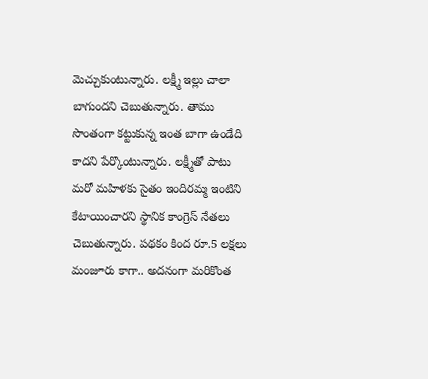మెచ్చుకుంటున్నారు. లక్ష్మీ ఇల్లు చాలా బాగుందని చెబుతున్నారు. తాము సొంతంగా కట్టుకున్న ఇంత బాగా ఉండేది కాదని పేర్కొంటున్నారు. లక్ష్మీతో పాటు మరో మహిళకు సైతం ఇందిరమ్మ ఇంటిని కేటాయించారని స్థానిక కాంగ్రెస్ నేతలు చెబుతున్నారు. పథకం కింద రూ.5 లక్షలు మంజూరు కాగా.. అదనంగా మరికొంత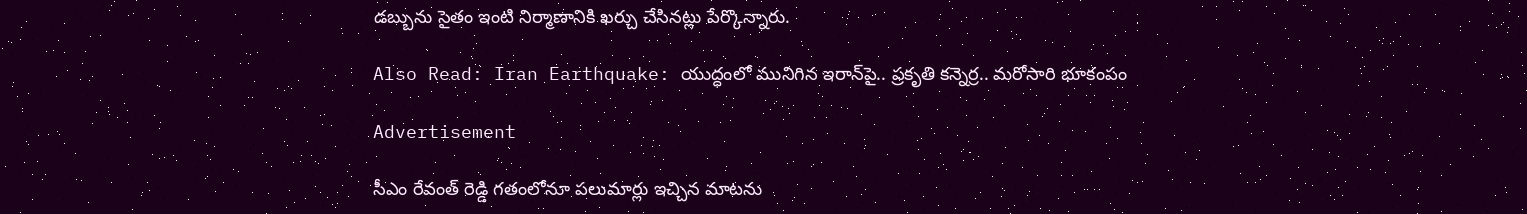డబ్బును సైతం ఇంటి నిర్మాణానికి ఖర్చు చేసినట్లు పేర్కొన్నారు.

Also Read: Iran Earthquake: యుద్ధంలో మునిగిన ఇరాన్‌పై.. ప్రకృతి కన్నెర్ర.. మరోసారి భూకంపం

Advertisement

సీఎం రేవంత్ రెడ్డి గతంలోనూ పలుమార్లు ఇచ్చిన మాటను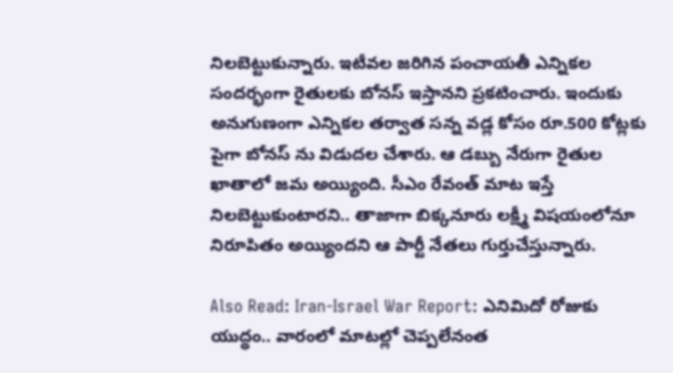నిలబెట్టుకున్నారు. ఇటీవల జరిగిన పంచాయతీ ఎన్నికల సందర్భంగా రైతులకు బోనస్ ఇస్తానని ప్రకటించారు. ఇందుకు అనుగుణంగా ఎన్నికల తర్వాత సన్న వడ్ల కోసం రూ.500 కోట్లకు పైగా బోనస్ ను విడుదల చేశారు. ఆ డబ్బు నేరుగా రైతుల ఖాతాలో జమ అయ్యింది. సీఎం రేవంత్ మాట ఇస్తే నిలబెట్టుకుంటారని.. తాజాగా బిక్కనూరు లక్ష్మీ విషయంలోనూ నిరూపితం అయ్యిందని ఆ పార్టీ నేతలు గుర్తుచేస్తున్నారు.

Also Read: Iran-Israel War Report: ఎనిమిదో రోజుకు యుద్ధం.. వారంలో మాటల్లో చెప్పలేనంత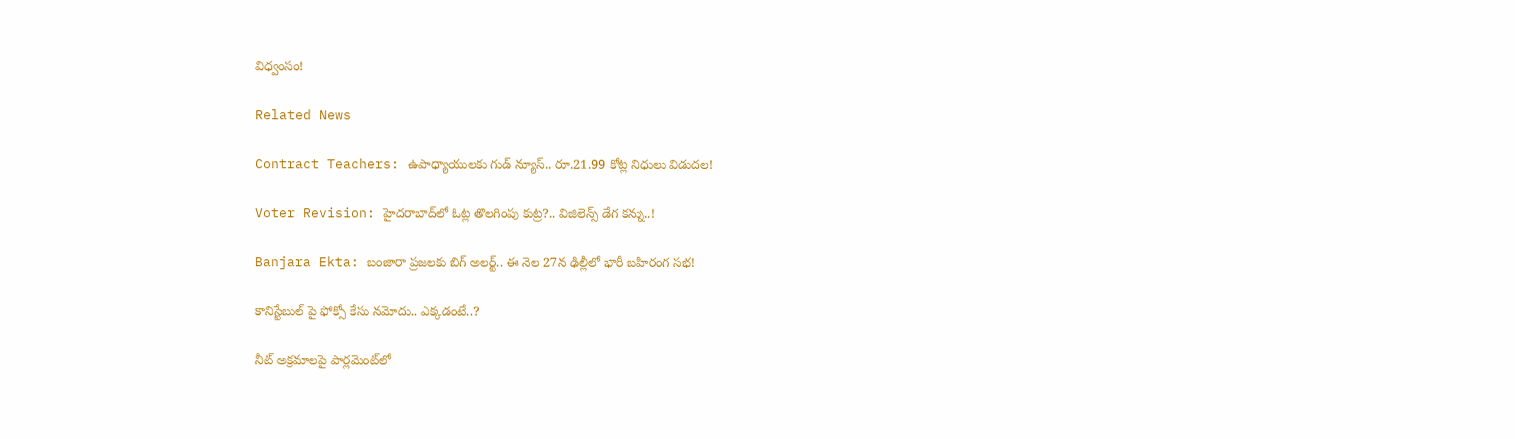విధ్వంసం!

Related News

Contract Teachers: ఉపాధ్యాయులకు గుడ్ న్యూస్.. రూ.21.99 కోట్ల నిధులు విడుదల!

Voter Revision: హైదరాబాద్‌లో ఓట్ల తొలగింపు కుట్ర?.. విజిలెన్స్ డేగ కన్ను..!

Banjara Ekta: బంజారా ప్రజలకు బిగ్ అలర్ట్.. ఈ నెల 27న ఢిల్లీలో భారీ బహిరంగ సభ!

కానిస్టేబుల్ పై ఫోక్సో కేసు నమోదు.. ఎక్కడంటే..?

నీట్ అక్రమాలపై పార్లమెంట్‌లో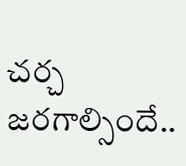చర్చ జరగాల్సిందే..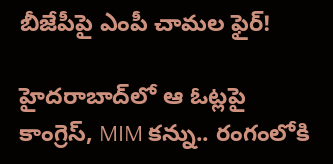బీజేపీపై ఎంపీ చామల ఫైర్!

హైదరాబాద్‌లో ఆ ఓట్లపై కాంగ్రెస్, MIM కన్ను.. రంగంలోకి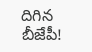దిగిన బీజేపీ!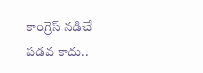కాంగ్రెస్ నడిచే పడవ కాదు..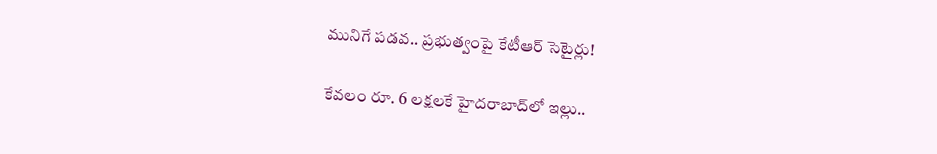మునిగే పడవ.. ప్రభుత్వంపై కేటీఆర్ సెటైర్లు!

కేవలం రూ. 6 లక్షలకే హైదరాబాద్‌లో ఇల్లు..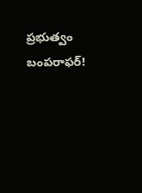ప్రభుత్వం బంపరాఫర్!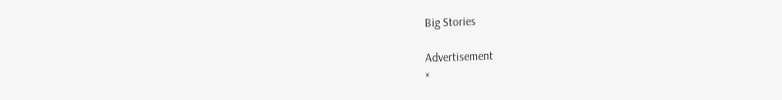Big Stories

Advertisement
×